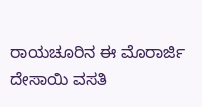ರಾಯಚೂರಿನ ಈ ಮೊರಾರ್ಜಿ ದೇಸಾಯಿ ವಸತಿ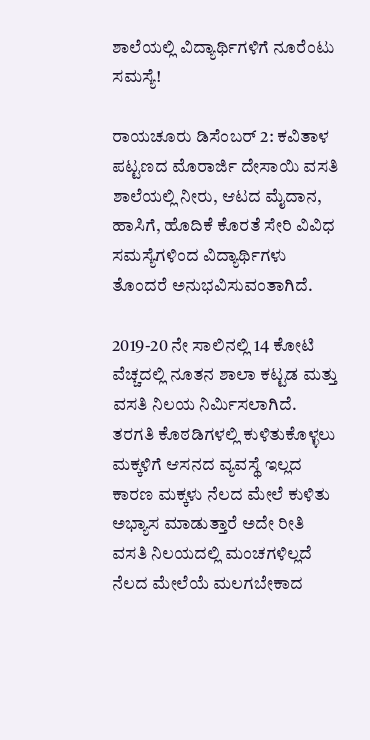ಶಾಲೆಯಲ್ಲಿ ವಿದ್ಯಾರ್ಥಿಗಳಿಗೆ ನೂರೆಂಟು ಸಮಸ್ಯೆ!

ರಾಯಚೂರು ಡಿಸೆಂಬರ್ 2: ಕವಿತಾಳ ಪಟ್ಟಣದ ಮೊರಾರ್ಜಿ ದೇಸಾಯಿ ವಸತಿ ಶಾಲೆಯಲ್ಲಿ ನೀರು, ಆಟದ ಮೈದಾನ, ಹಾಸಿಗೆ, ಹೊದಿಕೆ ಕೊರತೆ ಸೇರಿ ವಿವಿಧ ಸಮಸ್ಯೆಗಳಿಂದ ವಿದ್ಯಾರ್ಥಿಗಳು ತೊಂದರೆ ಅನುಭವಿಸುವಂತಾಗಿದೆ.

2019-20 ನೇ ಸಾಲಿನಲ್ಲಿ 14 ಕೋಟಿ ವೆಚ್ಚದಲ್ಲಿ ನೂತನ ಶಾಲಾ ಕಟ್ಟಡ ಮತ್ತು ವಸತಿ ನಿಲಯ ನಿರ್ಮಿಸಲಾಗಿದೆ. ತರಗತಿ ಕೊಠಡಿಗಳಲ್ಲಿ ಕುಳಿತುಕೊಳ್ಳಲು ಮಕ್ಕಳಿಗೆ ಆಸನದ ವ್ಯವಸ್ಥೆ ಇಲ್ಲದ ಕಾರಣ ಮಕ್ಕಳು ನೆಲದ ಮೇಲೆ ಕುಳಿತು ಅಭ್ಯಾಸ ಮಾಡುತ್ತಾರೆ ಅದೇ ರೀತಿ ವಸತಿ ನಿಲಯದಲ್ಲಿ ಮಂಚಗಳಿಲ್ಲದೆ ನೆಲದ ಮೇಲೆಯೆ ಮಲಗಬೇಕಾದ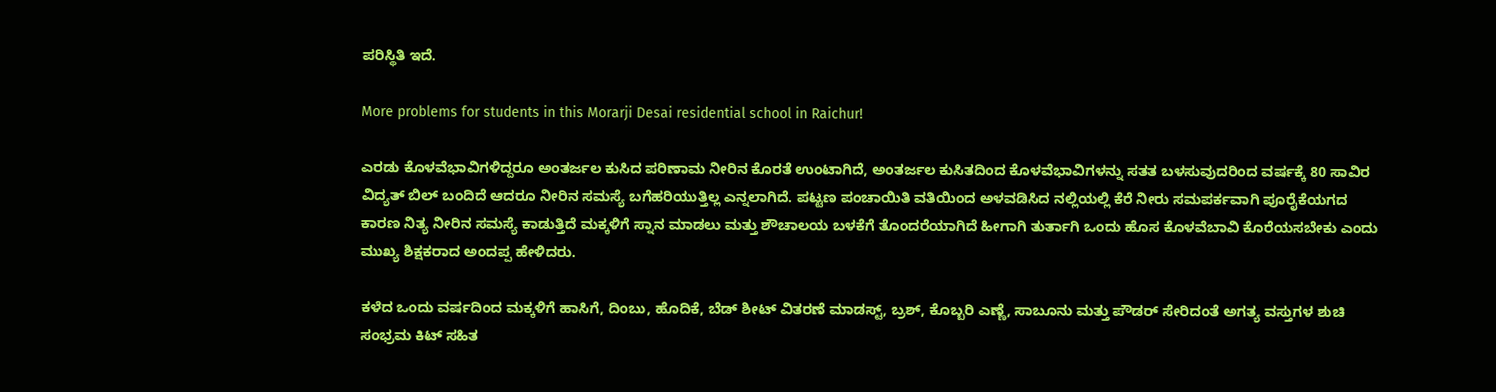ಪರಿಸ್ಥಿತಿ ಇದೆ.

More problems for students in this Morarji Desai residential school in Raichur!

ಎರಡು ಕೊಳವೆಭಾವಿಗಳಿದ್ದರೂ ಅಂತರ್ಜಲ ಕುಸಿದ ಪರಿಣಾಮ ನೀರಿನ ಕೊರತೆ ಉಂಟಾಗಿದೆ, ಅಂತರ್ಜಲ ಕುಸಿತದಿಂದ ಕೊಳವೆಭಾವಿಗಳನ್ನು ಸತತ ಬಳಸುವುದರಿಂದ ವರ್ಷಕ್ಕೆ 80 ಸಾವಿರ ವಿದ್ಯತ್ ಬಿಲ್ ಬಂದಿದೆ ಆದರೂ ನೀರಿನ ಸಮಸ್ಯೆ ಬಗೆಹರಿಯುತ್ತಿಲ್ಲ ಎನ್ನಲಾಗಿದೆ. ಪಟ್ಟಣ ಪಂಚಾಯಿತಿ ವತಿಯಿಂದ ಅಳವಡಿಸಿದ ನಲ್ಲಿಯಲ್ಲಿ ಕೆರೆ ನೀರು ಸಮಪರ್ಕವಾಗಿ ಪೂರೈಕೆಯಗದ ಕಾರಣ ನಿತ್ಯ ನೀರಿನ ಸಮಸ್ಯೆ ಕಾಡುತ್ತಿದೆ ಮಕ್ಕಳಿಗೆ ಸ್ನಾನ ಮಾಡಲು ಮತ್ತು ಶೌಚಾಲಯ ಬಳಕೆಗೆ ತೊಂದರೆಯಾಗಿದೆ ಹೀಗಾಗಿ ತುರ್ತಾಗಿ ಒಂದು ಹೊಸ ಕೊಳವೆಬಾವಿ ಕೊರೆಯಸಬೇಕು ಎಂದು ಮುಖ್ಯ ಶಿಕ್ಷಕರಾದ ಅಂದಪ್ಪ ಹೇಳಿದರು.

ಕಳೆದ ಒಂದು ವರ್ಷದಿಂದ ಮಕ್ಕಳಿಗೆ ಹಾಸಿಗೆ, ದಿಂಬು, ಹೊದಿಕೆ, ಬೆಡ್ ಶೀಟ್ ವಿತರಣೆ ಮಾಡಸ್ಟ್, ಬ್ರಶ್, ಕೊಬ್ಬರಿ ಎಣ್ಣೆ, ಸಾಬೂನು ಮತ್ತು ಪೌಡರ್ ಸೇರಿದಂತೆ ಅಗತ್ಯ ವಸ್ತುಗಳ ಶುಚಿ ಸಂಭ್ರಮ ಕಿಟ್ ಸಹಿತ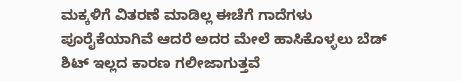ಮಕ್ಕಳಿಗೆ ವಿತರಣೆ ಮಾಡಿಲ್ಲ ಈಚೆಗೆ ಗಾದೆಗಳು ಪೂರೈಕೆಯಾಗಿವೆ ಆದರೆ ಅದರ ಮೇಲೆ ಹಾಸಿಕೊಳ್ಳಲು ಬೆಡ್ ಶಿಟ್ ಇಲ್ಲದ ಕಾರಣ ಗಲೀಜಾಗುತ್ತವೆ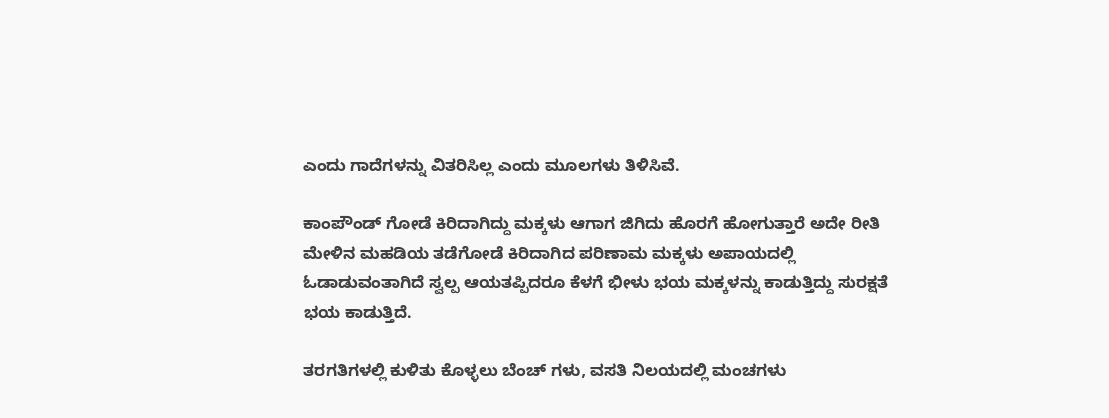ಎಂದು ಗಾದೆಗಳನ್ನು ವಿತರಿಸಿಲ್ಲ ಎಂದು ಮೂಲಗಳು ತಿಳಿಸಿವೆ.

ಕಾಂಪೌಂಡ್ ಗೋಡೆ ಕಿರಿದಾಗಿದ್ದು ಮಕ್ಕಳು ಆಗಾಗ ಜಿಗಿದು ಹೊರಗೆ ಹೋಗುತ್ತಾರೆ ಅದೇ ರೀತಿ ಮೇಳಿನ ಮಹಡಿಯ ತಡೆಗೋಡೆ ಕಿರಿದಾಗಿದ ಪರಿಣಾಮ ಮಕ್ಕಳು ಅಪಾಯದಲ್ಲಿ ಓಡಾಡುವಂತಾಗಿದೆ ಸ್ವಲ್ಪ ಆಯತಪ್ಪಿದರೂ ಕೆಳಗೆ ಭೀಳು ಭಯ ಮಕ್ಕಳನ್ನು ಕಾಡುತ್ತಿದ್ದು ಸುರಕ್ಷತೆ ಭಯ ಕಾಡುತ್ತಿದೆ.

ತರಗತಿಗಳಲ್ಲಿ ಕುಳಿತು ಕೊಳ್ಳಲು ಬೆಂಚ್ ಗಳು, ವಸತಿ ನಿಲಯದಲ್ಲಿ ಮಂಚಗಳು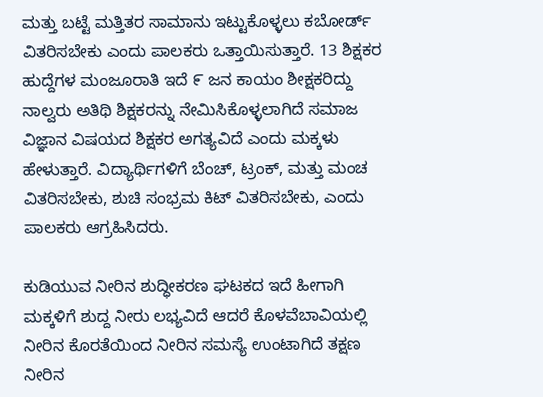ಮತ್ತು ಬಟ್ಟೆ ಮತ್ತಿತರ ಸಾಮಾನು ಇಟ್ಟುಕೊಳ್ಳಲು ಕಬೋರ್ಡ್ ವಿತರಿಸಬೇಕು ಎಂದು ಪಾಲಕರು ಒತ್ತಾಯಿಸುತ್ತಾರೆ. 13 ಶಿಕ್ಷಕರ ಹುದ್ದೆಗಳ ಮಂಜೂರಾತಿ ಇದೆ ೯ ಜನ ಕಾಯಂ ಶೀಕ್ಷಕರಿದ್ದು ನಾಲ್ವರು ಅತಿಥಿ ಶಿಕ್ಷಕರನ್ನು ನೇಮಿಸಿಕೊಳ್ಳಲಾಗಿದೆ ಸಮಾಜ ವಿಜ್ಞಾನ ವಿಷಯದ ಶಿಕ್ಷಕರ ಅಗತ್ಯವಿದೆ ಎಂದು ಮಕ್ಕಳು ಹೇಳುತ್ತಾರೆ. ವಿದ್ಯಾರ್ಥಿಗಳಿಗೆ ಬೆಂಚ್, ಟ್ರಂಕ್, ಮತ್ತು ಮಂಚ ವಿತರಿಸಬೇಕು, ಶುಚಿ ಸಂಭ್ರಮ ಕಿಟ್ ವಿತರಿಸಬೇಕು, ಎಂದು ಪಾಲಕರು ಆಗ್ರಹಿಸಿದರು.

ಕುಡಿಯುವ ನೀರಿನ ಶುದ್ಧೀಕರಣ ಘಟಕದ ಇದೆ ಹೀಗಾಗಿ ಮಕ್ಕಳಿಗೆ ಶುದ್ದ ನೀರು ಲಭ್ಯವಿದೆ ಆದರೆ ಕೊಳವೆಬಾವಿಯಲ್ಲಿ ನೀರಿನ ಕೊರತೆಯಿಂದ ನೀರಿನ ಸಮಸ್ಯೆ ಉಂಟಾಗಿದೆ ತಕ್ಷಣ ನೀರಿನ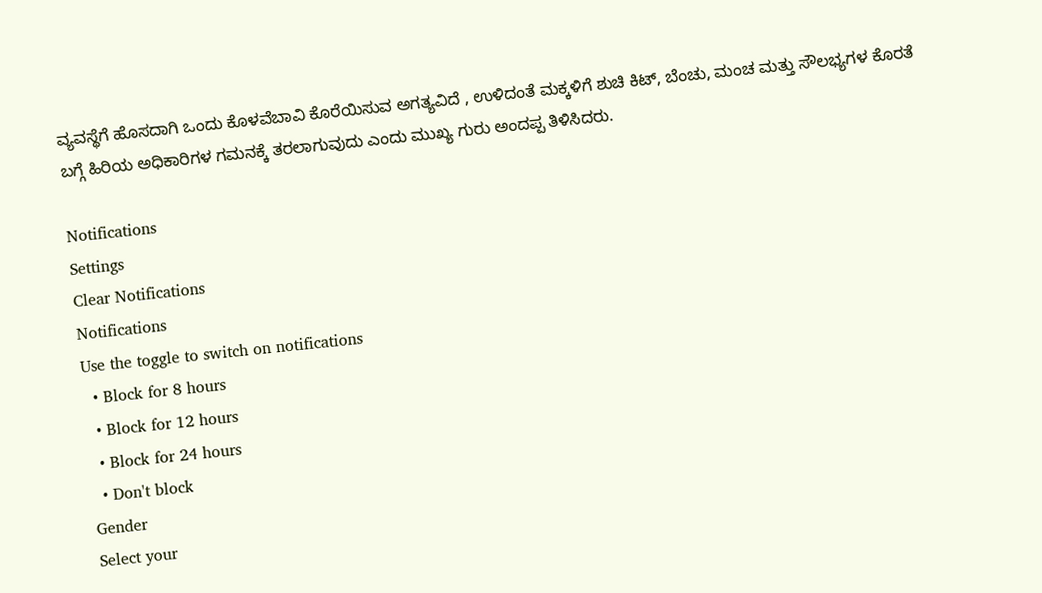ವ್ಯವಸ್ಥೆಗೆ ಹೊಸದಾಗಿ ಒಂದು ಕೊಳವೆಬಾವಿ ಕೊರೆಯಿಸುವ ಅಗತ್ಯವಿದೆ , ಉಳಿದಂತೆ ಮಕ್ಕಳಿಗೆ ಶುಚಿ ಕಿಟ್, ಬೆಂಚು, ಮಂಚ ಮತ್ತು ಸೌಲಭ್ಯಗಳ ಕೊರತೆ ಬಗ್ಗೆ ಹಿರಿಯ ಅಧಿಕಾರಿಗಳ ಗಮನಕ್ಕೆ ತರಲಾಗುವುದು ಎಂದು ಮುಖ್ಯ ಗುರು ಅಂದಪ್ಪ ತಿಳಿಸಿದರು.

Notifications
Settings
Clear Notifications
Notifications
Use the toggle to switch on notifications
  • Block for 8 hours
  • Block for 12 hours
  • Block for 24 hours
  • Don't block
Gender
Select your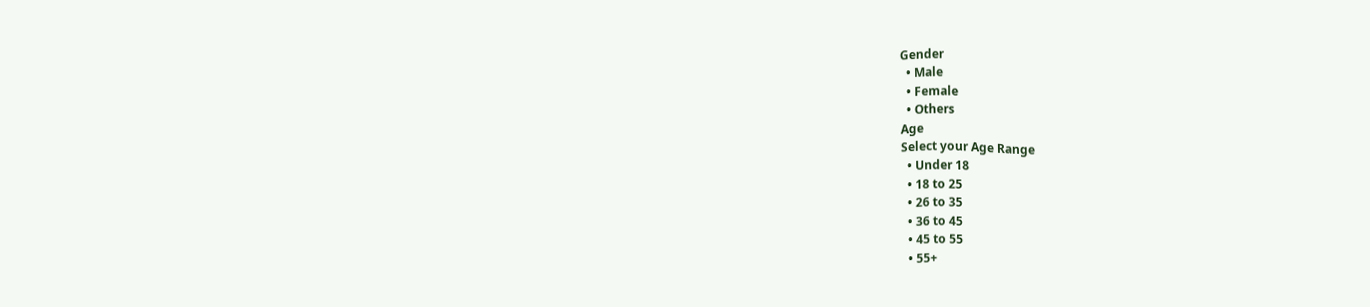Gender
  • Male
  • Female
  • Others
Age
Select your Age Range
  • Under 18
  • 18 to 25
  • 26 to 35
  • 36 to 45
  • 45 to 55
  • 55+